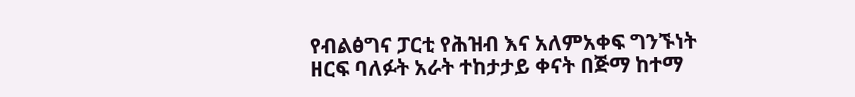የብልፅግና ፓርቲ የሕዝብ እና አለምአቀፍ ግንኙነት ዘርፍ ባለፉት አራት ተከታታይ ቀናት በጅማ ከተማ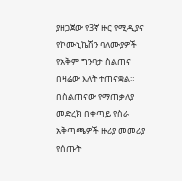ያዘጋጀው የ3ኛ ዙር የሚዲያና የኮሙኒኬሽን ባለሙያዎች የአቅም ግንባታ ስልጠና በዛሬው እለት ተጠናቋል።
በስልጠናው የማጠቃለያ መድረክ በቀጣይ የስራ አቅጣጫዎች ዙሪያ መመሪያ የሰጡት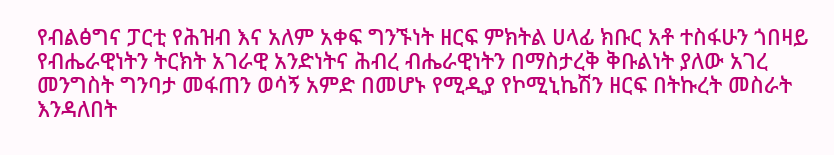የብልፅግና ፓርቲ የሕዝብ እና አለም አቀፍ ግንኙነት ዘርፍ ምክትል ሀላፊ ክቡር አቶ ተስፋሁን ጎበዛይ የብሔራዊነትን ትርክት አገራዊ አንድነትና ሕብረ ብሔራዊነትን በማስታረቅ ቅቡልነት ያለው አገረ መንግስት ግንባታ መፋጠን ወሳኝ አምድ በመሆኑ የሚዲያ የኮሚኒኬሽን ዘርፍ በትኩረት መስራት እንዳለበት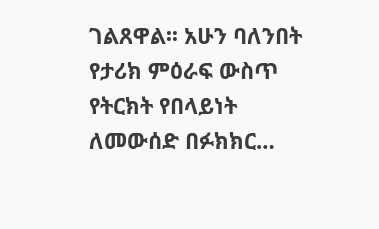ገልጸዋል፡፡ አሁን ባለንበት የታሪክ ምዕራፍ ውስጥ የትርክት የበላይነት ለመውሰድ በፉክክር…